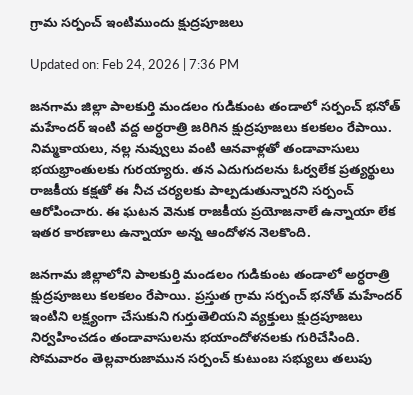గ్రామ సర్పంచ్‌ ఇంటిముందు క్షుద్రపూజలు

Updated on: Feb 24, 2026 | 7:36 PM

జనగామ జిల్లా పాలకుర్తి మండలం గుడికుంట తండాలో సర్పంచ్ భనోత్ మహేందర్ ఇంటి వద్ద అర్ధరాత్రి జరిగిన క్షుద్రపూజలు కలకలం రేపాయి. నిమ్మకాయలు, నల్ల నువ్వులు వంటి ఆనవాళ్లతో తండావాసులు భయభ్రాంతులకు గురయ్యారు. తన ఎదుగుదలను ఓర్వలేక ప్రత్యర్థులు రాజకీయ కక్షతో ఈ నీచ చర్యలకు పాల్పడుతున్నారని సర్పంచ్ ఆరోపించారు. ఈ ఘటన వెనుక రాజకీయ ప్రయోజనాలే ఉన్నాయా లేక ఇతర కారణాలు ఉన్నాయా అన్న ఆందోళన నెలకొంది.

జనగామ జిల్లాలోని పాలకుర్తి మండలం గుడికుంట తండాలో అర్ధరాత్రి క్షుద్రపూజలు కలకలం రేపాయి. ప్రస్తుత గ్రామ సర్పంచ్ భనోత్ మహేందర్ ఇంటిని లక్ష్యంగా చేసుకుని గుర్తుతెలియని వ్యక్తులు క్షుద్రపూజలు నిర్వహించడం తండావాసులను భయాందోళనలకు గురిచేసింది. సోమవారం తెల్లవారుజామున సర్పంచ్ కుటుంబ సభ్యులు తలుపు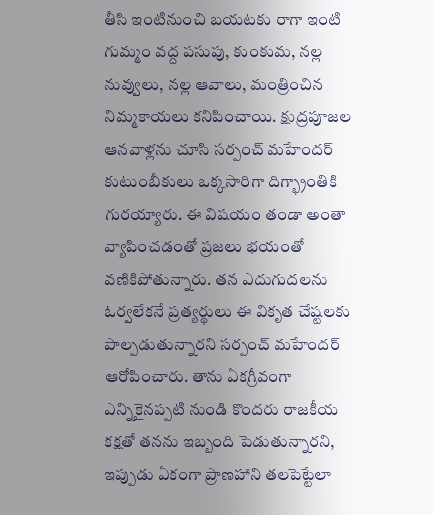తీసి ఇంటినుంచి బయటకు రాగా ఇంటి గుమ్మం వద్ద పసుపు, కుంకుమ, నల్ల నువ్వులు, నల్ల ఆవాలు, మంత్రించిన నిమ్మకాయలు కనిపించాయి. క్షుద్రపూజల ఆనవాళ్లను చూసి సర్పంచ్ మహేందర్ కుటుంబీకులు ఒక్కసారిగా దిగ్భ్రాంతికి గురయ్యారు. ఈ విషయం తండా అంతా వ్యాపించడంతో ప్రజలు భయంతో వణికిపోతున్నారు. తన ఎదుగుదలను ఓర్వలేకనే ప్రత్యర్థులు ఈ వికృత చేష్టలకు పాల్పడుతున్నారని సర్పంచ్ మహేందర్ ఆరోపించారు. తాను ఏకగ్రీవంగా ఎన్నికైనప్పటి నుండి కొందరు రాజకీయ కక్షతో తనను ఇబ్బంది పెడుతున్నారని, ఇప్పుడు ఏకంగా ప్రాణహాని తలపెట్టేలా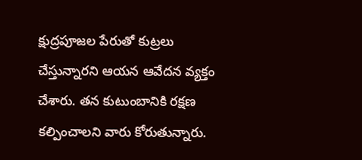క్షుద్రపూజల పేరుతో కుట్రలు చేస్తున్నారని ఆయన ఆవేదన వ్యక్తం చేశారు. తన కుటుంబానికి రక్షణ కల్పించాలని వారు కోరుతున్నారు.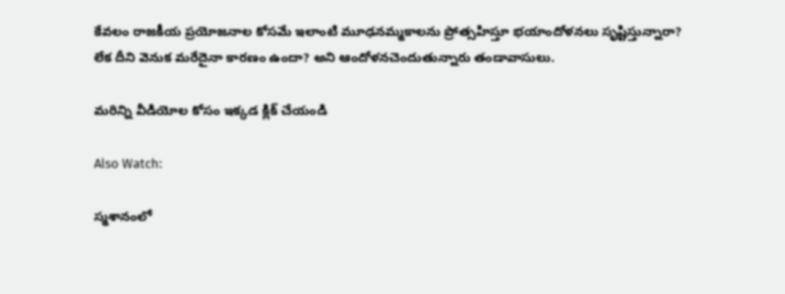కేవలం రాజకీయ ప్రయోజనాల కోసమే ఇలాంటి మూఢనమ్మకాలను ప్రోత్సహిస్తూ భయాందోళనలు సృష్టిస్తున్నారా? లేక దీని వెనుక మరేదైనా కారణం ఉందా? అని ఆందోళనచెందుతున్నారు తండావాసులు.

మరిన్ని వీడియోల కోసం ఇక్కడ క్లిక్ చేయండి

Also Watch:

స్మశానంలో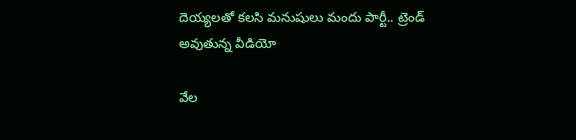దెయ్యలతో కలసి మనుషులు మందు పార్టీ.. ట్రెండ్ అవుతున్న వీడియో

వేల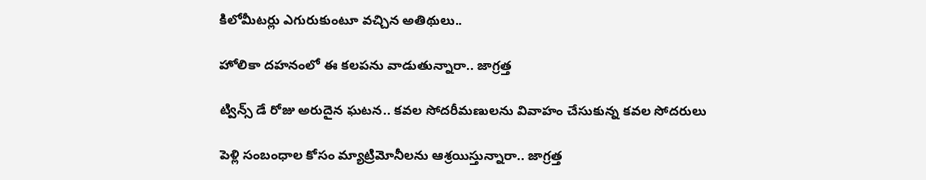కిలోమీటర్లు ఎగురుకుంటూ వచ్చిన అతిథులు..

హోలికా దహనంలో ఈ కలపను వాడుతున్నారా.. జాగ్రత్త

ట్విన్స్‌ డే రోజు అరుదైన ఘటన.. కవల సోదరీమణులను వివాహం చేసుకున్న కవల సోదరులు

పెళ్లి సంబంధాల కోసం మ్యాట్రిమోనీలను ఆశ్రయిస్తున్నారా.. జాగ్రత్త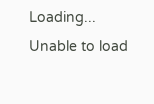Loading...
Unable to load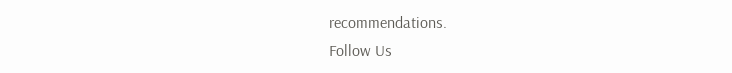recommendations.
Follow Us